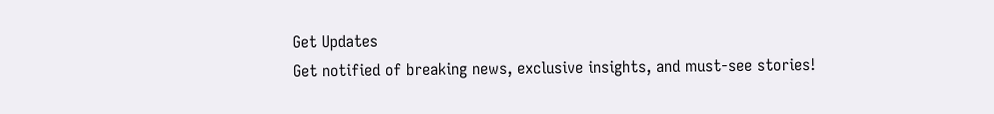Get Updates
Get notified of breaking news, exclusive insights, and must-see stories!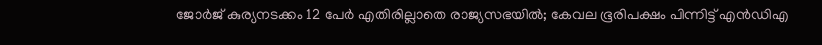ജോര്‍ജ് കുര്യനടക്കം 12 പേര്‍ എതിരില്ലാതെ രാജ്യസഭയില്‍; കേവല ഭൂരിപക്ഷം പിന്നിട്ട് എന്‍ഡിഎ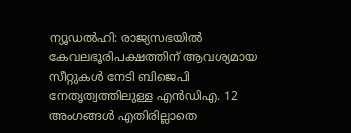ന്യൂഡല്‍ഹി: രാജ്യസഭയില്‍ കേവലഭൂരിപക്ഷത്തിന് ആവശ്യമായ സീറ്റുകള്‍ നേടി ബിജെപി നേതൃത്വത്തിലുള്ള എന്‍ഡിഎ. 12 അംഗങ്ങള്‍ എതിരില്ലാതെ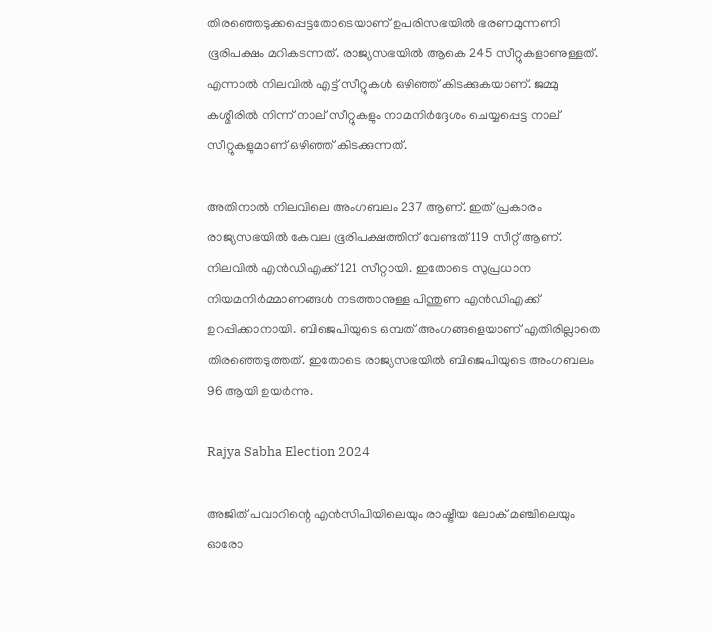തിരഞ്ഞെടുക്കപ്പെട്ടതോടെയാണ് ഉപരിസഭയില്‍ ഭരണമുന്നണി ഭൂരിപക്ഷം മറികടന്നത്. രാജ്യസഭയില്‍ ആകെ 245 സീറ്റുകളാണുള്ളത്. എന്നാല്‍ നിലവില്‍ എട്ട് സീറ്റുകള്‍ ഒഴിഞ്ഞ് കിടക്കുകയാണ്. ജമ്മു കശ്മീരില്‍ നിന്ന് നാല് സീറ്റുകളും നാമനിര്‍ദ്ദേശം ചെയ്യപ്പെട്ട നാല് സീറ്റുകളുമാണ് ഒഴിഞ്ഞ് കിടക്കുന്നത്.

അതിനാല്‍ നിലവിലെ അംഗബലം 237 ആണ്. ഇത് പ്രകാരം രാജ്യസഭയില്‍ കേവല ഭൂരിപക്ഷത്തിന് വേണ്ടത് 119 സീറ്റ് ആണ്. നിലവില്‍ എന്‍ഡിഎക്ക് 121 സീറ്റായി. ഇതോടെ സുപ്രധാന നിയമനിര്‍മ്മാണങ്ങള്‍ നടത്താനുള്ള പിന്തുണ എന്‍ഡിഎക്ക് ഉറപ്പിക്കാനായി. ബിജെപിയുടെ ഒമ്പത് അംഗങ്ങളെയാണ് എതിരില്ലാതെ തിരഞ്ഞെടുത്തത്. ഇതോടെ രാജ്യസഭയില്‍ ബിജെപിയുടെ അംഗബലം 96 ആയി ഉയര്‍ന്നു.

Rajya Sabha Election 2024

അജിത് പവാറിന്റെ എന്‍സിപിയിലെയും രാഷ്ട്രീയ ലോക് മഞ്ചിലെയും ഓരോ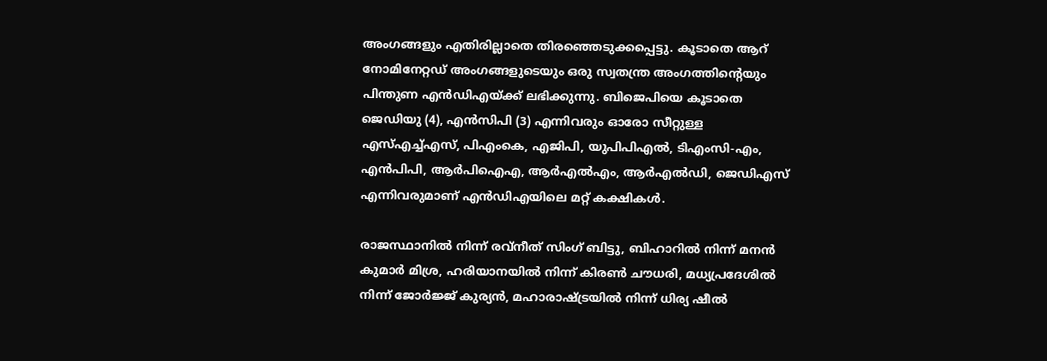അംഗങ്ങളും എതിരില്ലാതെ തിരഞ്ഞെടുക്കപ്പെട്ടു. കൂടാതെ ആറ് നോമിനേറ്റഡ് അംഗങ്ങളുടെയും ഒരു സ്വതന്ത്ര അംഗത്തിന്റെയും പിന്തുണ എന്‍ഡിഎയ്ക്ക് ലഭിക്കുന്നു. ബിജെപിയെ കൂടാതെ ജെഡിയു (4), എന്‍സിപി (3) എന്നിവരും ഓരോ സീറ്റുള്ള എസ്എച്ച്എസ്, പിഎംകെ, എജിപി, യുപിപിഎല്‍, ടിഎംസി-എം, എന്‍പിപി, ആര്‍പിഐഎ, ആര്‍എല്‍എം, ആര്‍എല്‍ഡി, ജെഡിഎസ് എന്നിവരുമാണ് എന്‍ഡിഎയിലെ മറ്റ് കക്ഷികള്‍.

രാജസ്ഥാനില്‍ നിന്ന് രവ്നീത് സിംഗ് ബിട്ടു, ബിഹാറില്‍ നിന്ന് മനന്‍ കുമാര്‍ മിശ്ര, ഹരിയാനയില്‍ നിന്ന് കിരണ്‍ ചൗധരി, മധ്യപ്രദേശില്‍ നിന്ന് ജോര്‍ജ്ജ് കുര്യന്‍, മഹാരാഷ്ട്രയില്‍ നിന്ന് ധിര്യ ഷീല്‍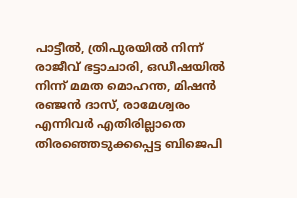പാട്ടീല്‍, ത്രിപുരയില്‍ നിന്ന് രാജീവ് ഭട്ടാചാരി, ഒഡീഷയില്‍ നിന്ന് മമത മൊഹന്ത, മിഷന്‍ രഞ്ജന്‍ ദാസ്, രാമേശ്വരം എന്നിവര്‍ എതിരില്ലാതെ തിരഞ്ഞെടുക്കപ്പെട്ട ബിജെപി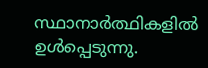സ്ഥാനാര്‍ത്ഥികളില്‍ ഉള്‍പ്പെടുന്നു.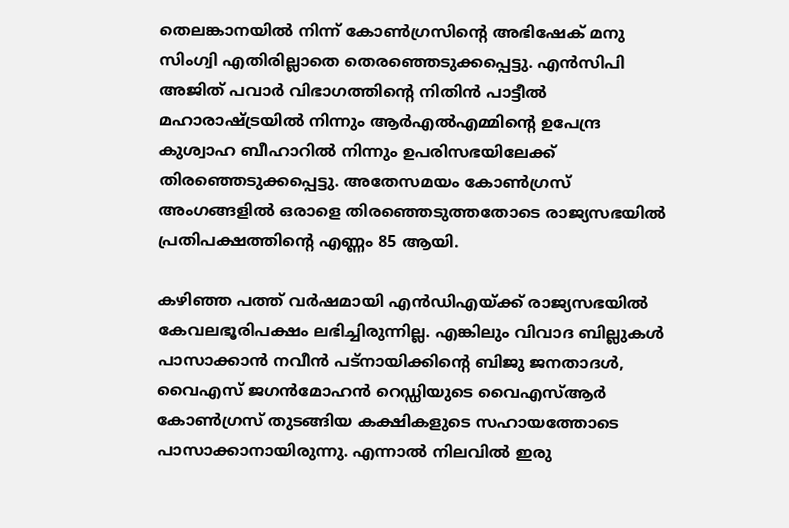തെലങ്കാനയില്‍ നിന്ന് കോണ്‍ഗ്രസിന്റെ അഭിഷേക് മനു സിംഗ്വി എതിരില്ലാതെ തെരഞ്ഞെടുക്കപ്പെട്ടു. എന്‍സിപി അജിത് പവാര്‍ വിഭാഗത്തിന്റെ നിതിന്‍ പാട്ടീല്‍ മഹാരാഷ്ട്രയില്‍ നിന്നും ആര്‍എല്‍എമ്മിന്റെ ഉപേന്ദ്ര കുശ്വാഹ ബീഹാറില്‍ നിന്നും ഉപരിസഭയിലേക്ക് തിരഞ്ഞെടുക്കപ്പെട്ടു. അതേസമയം കോണ്‍ഗ്രസ് അംഗങ്ങളില്‍ ഒരാളെ തിരഞ്ഞെടുത്തതോടെ രാജ്യസഭയില്‍ പ്രതിപക്ഷത്തിന്റെ എണ്ണം 85 ആയി.

കഴിഞ്ഞ പത്ത് വര്‍ഷമായി എന്‍ഡിഎയ്ക്ക് രാജ്യസഭയില്‍ കേവലഭൂരിപക്ഷം ലഭിച്ചിരുന്നില്ല. എങ്കിലും വിവാദ ബില്ലുകള്‍ പാസാക്കാന്‍ നവീന്‍ പട്‌നായിക്കിന്റെ ബിജു ജനതാദള്‍, വൈഎസ് ജഗന്‍മോഹന്‍ റെഡ്ഡിയുടെ വൈഎസ്ആര്‍ കോണ്‍ഗ്രസ് തുടങ്ങിയ കക്ഷികളുടെ സഹായത്തോടെ പാസാക്കാനായിരുന്നു. എന്നാല്‍ നിലവില്‍ ഇരു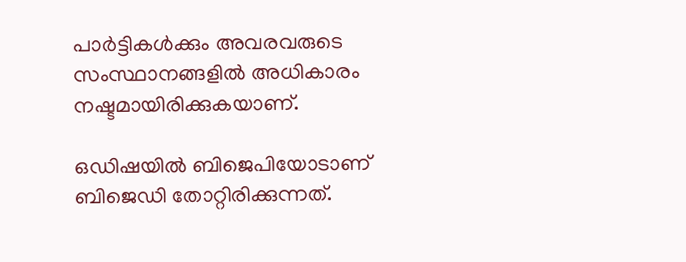പാര്‍ട്ടികള്‍ക്കും അവരവരുടെ സംസ്ഥാനങ്ങളില്‍ അധികാരം നഷ്ടമായിരിക്കുകയാണ്.

ഒഡിഷയില്‍ ബിജെപിയോടാണ് ബിജെഡി തോറ്റിരിക്കുന്നത്.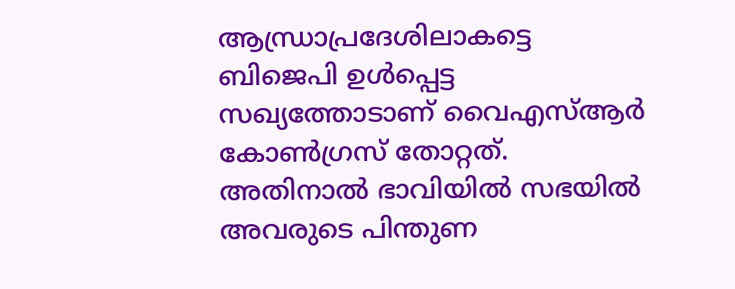ആന്ധ്രാപ്രദേശിലാകട്ടെ ബിജെപി ഉള്‍പ്പെട്ട സഖ്യത്തോടാണ് വൈഎസ്ആര്‍ കോണ്‍ഗ്രസ് തോറ്റത്. അതിനാല്‍ ഭാവിയില്‍ സഭയില്‍ അവരുടെ പിന്തുണ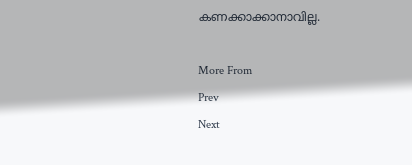കണക്കാക്കാനാവില്ല.

More From
Prev
Next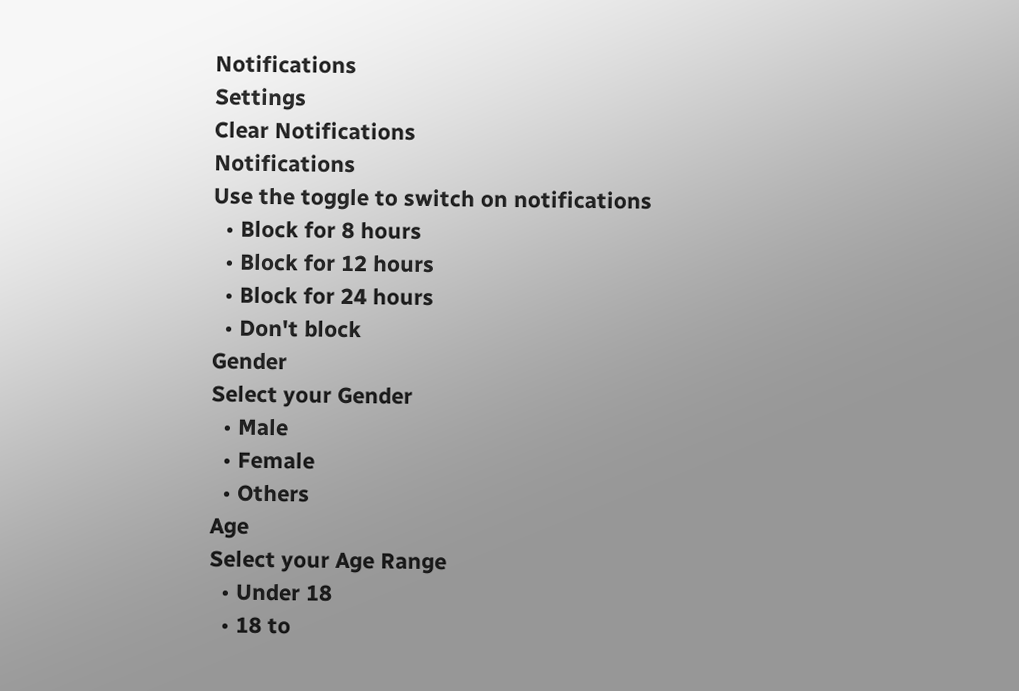Notifications
Settings
Clear Notifications
Notifications
Use the toggle to switch on notifications
  • Block for 8 hours
  • Block for 12 hours
  • Block for 24 hours
  • Don't block
Gender
Select your Gender
  • Male
  • Female
  • Others
Age
Select your Age Range
  • Under 18
  • 18 to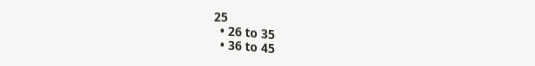25
  • 26 to 35
  • 36 to 45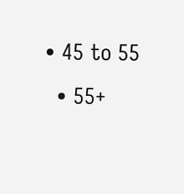• 45 to 55
  • 55+